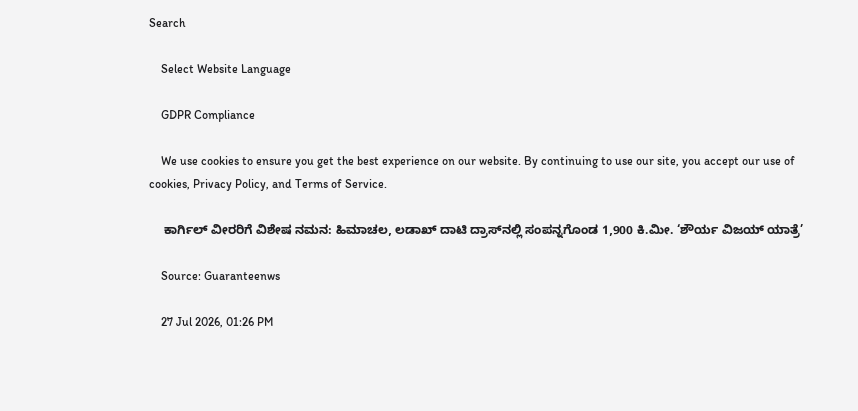Search

    Select Website Language

    GDPR Compliance

    We use cookies to ensure you get the best experience on our website. By continuing to use our site, you accept our use of cookies, Privacy Policy, and Terms of Service.

    ಕಾರ್ಗಿಲ್ ವೀರರಿಗೆ ವಿಶೇಷ ನಮನ: ಹಿಮಾಚಲ, ಲಡಾಖ್ ದಾಟಿ ದ್ರಾಸ್‌ನಲ್ಲಿ ಸಂಪನ್ನಗೊಂಡ 1,900 ಕಿ.ಮೀ. ‘ಶೌರ್ಯ ವಿಜಯ್ ಯಾತ್ರೆ’

    Source: Guaranteenws

    27 Jul 2026, 01:26 PM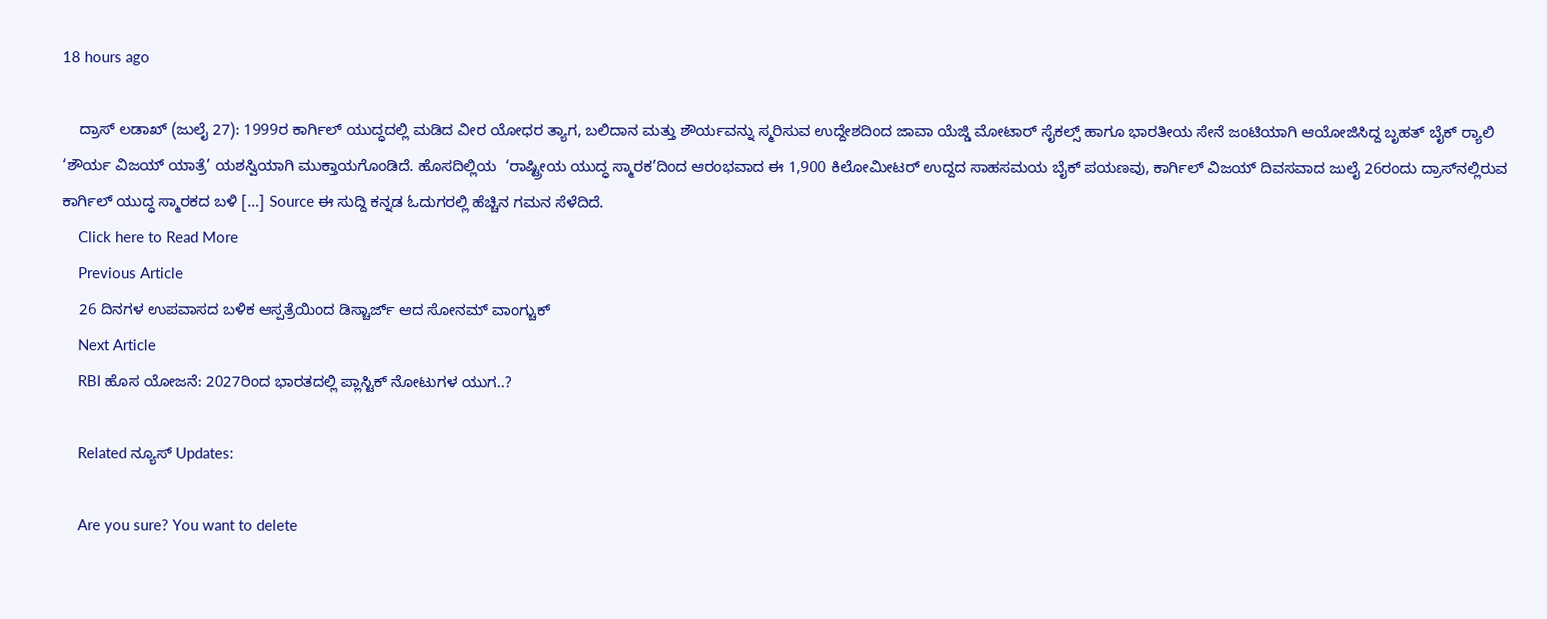18 hours ago

    ದ್ರಾಸ್ ಲಡಾಖ್‌ (ಜುಲೈ 27): 1999ರ ಕಾರ್ಗಿಲ್ ಯುದ್ಧದಲ್ಲಿ ಮಡಿದ ವೀರ ಯೋಧರ ತ್ಯಾಗ, ಬಲಿದಾನ ಮತ್ತು ಶೌರ್ಯವನ್ನು ಸ್ಮರಿಸುವ ಉದ್ದೇಶದಿಂದ ಜಾವಾ ಯೆಜ್ಡಿ ಮೋಟಾರ್ ಸೈಕಲ್ಸ್ ಹಾಗೂ ಭಾರತೀಯ ಸೇನೆ ಜಂಟಿಯಾಗಿ ಆಯೋಜಿಸಿದ್ದ ಬೃಹತ್ ಬೈಕ್ ರ್‍ಯಾಲಿ ‘ಶೌರ್ಯ ವಿಜಯ್ ಯಾತ್ರೆ’ ಯಶಸ್ವಿಯಾಗಿ ಮುಕ್ತಾಯಗೊಂಡಿದೆ. ಹೊಸದಿಲ್ಲಿಯ  ‘ರಾಷ್ಟ್ರೀಯ ಯುದ್ಧ ಸ್ಮಾರಕ’ದಿಂದ ಆರಂಭವಾದ ಈ 1,900 ಕಿಲೋಮೀಟರ್ ಉದ್ದದ ಸಾಹಸಮಯ ಬೈಕ್ ಪಯಣವು, ಕಾರ್ಗಿಲ್ ವಿಜಯ್ ದಿವಸವಾದ ಜುಲೈ 26ರಂದು ದ್ರಾಸ್‌ನಲ್ಲಿರುವ ಕಾರ್ಗಿಲ್ ಯುದ್ಧ ಸ್ಮಾರಕದ ಬಳಿ […] Source ಈ ಸುದ್ದಿ ಕನ್ನಡ ಓದುಗರಲ್ಲಿ ಹೆಚ್ಚಿನ ಗಮನ ಸೆಳೆದಿದೆ.
    Click here to Read More
    Previous Article
    26 ದಿನಗಳ ಉಪವಾಸದ ಬಳಿಕ ಆಸ್ಪತ್ರೆಯಿಂದ ಡಿಸ್ಚಾರ್ಜ್ ಆದ ಸೋನಮ್ ವಾಂಗ್ಚುಕ್
    Next Article
    RBI ಹೊಸ ಯೋಜನೆ: 2027ರಿಂದ ಭಾರತದಲ್ಲಿ ಪ್ಲಾಸ್ಟಿಕ್ ನೋಟುಗಳ ಯುಗ..?

    Related ನ್ಯೂಸ್ Updates:

    Are you sure? You want to delete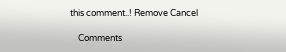this comment..! Remove Cancel

    Comments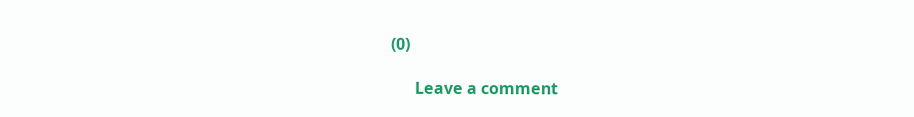(0)

      Leave a comment